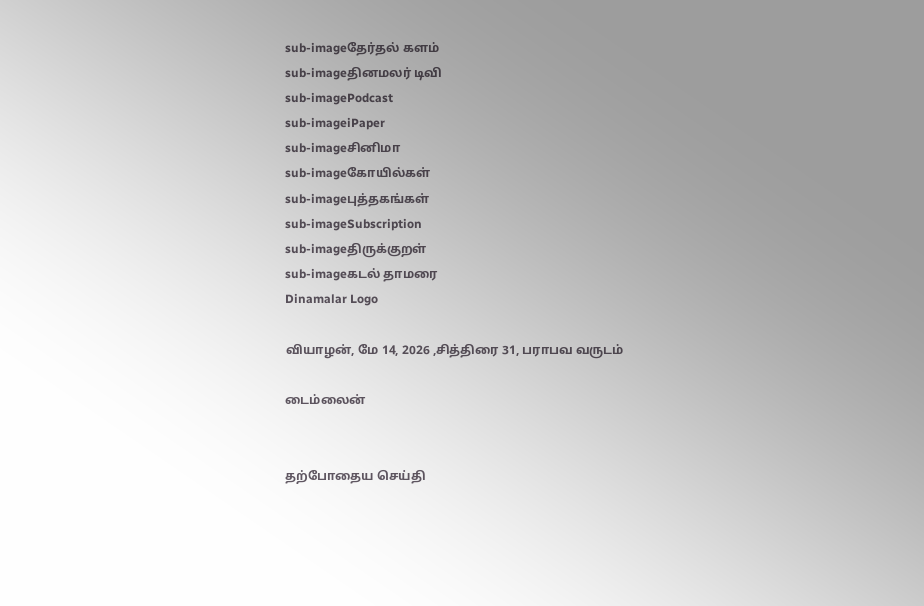sub-imageதேர்தல் களம்
sub-imageதினமலர் டிவி
sub-imagePodcast
sub-imageiPaper
sub-imageசினிமா
sub-imageகோயில்கள்
sub-imageபுத்தகங்கள்
sub-imageSubscription
sub-imageதிருக்குறள்
sub-imageகடல் தாமரை
Dinamalar Logo

வியாழன், மே 14, 2026 ,சித்திரை 31, பராபவ வருடம்

டைம்லைன்


தற்போதைய செய்தி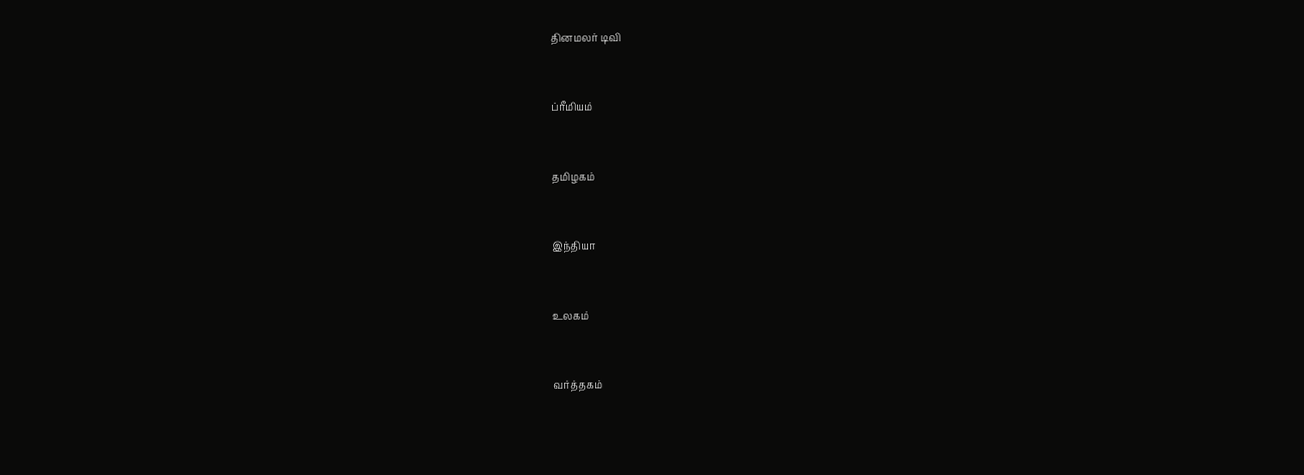தினமலர் டிவி


ப்ரீமியம்


தமிழகம்


இந்தியா


உலகம்


வர்த்தகம்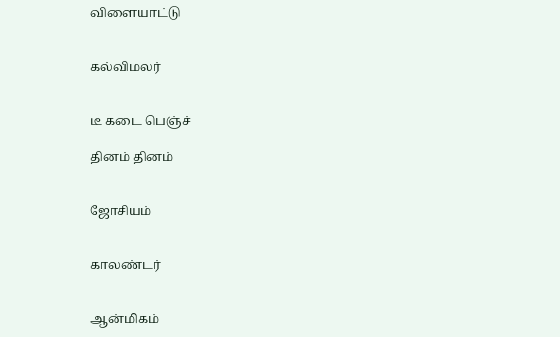விளையாட்டு


கல்விமலர்


டீ கடை பெஞ்ச்

தினம் தினம்


ஜோசியம்


காலண்டர்


ஆன்மிகம்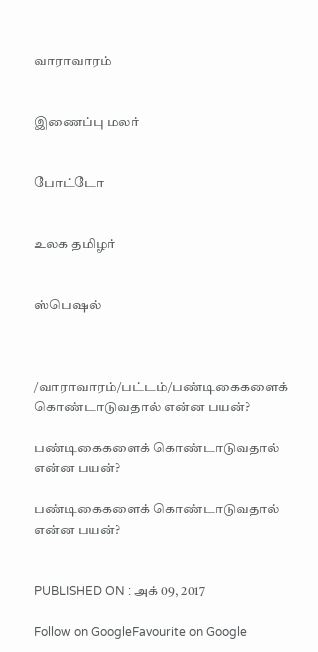வாராவாரம்


இணைப்பு மலர்


போட்டோ


உலக தமிழர்


ஸ்பெஷல்



/வாராவாரம்/பட்டம்/பண்டிகைகளைக் கொண்டாடுவதால் என்ன பயன்?

பண்டிகைகளைக் கொண்டாடுவதால் என்ன பயன்?

பண்டிகைகளைக் கொண்டாடுவதால் என்ன பயன்?


PUBLISHED ON : அக் 09, 2017

Follow on GoogleFavourite on Google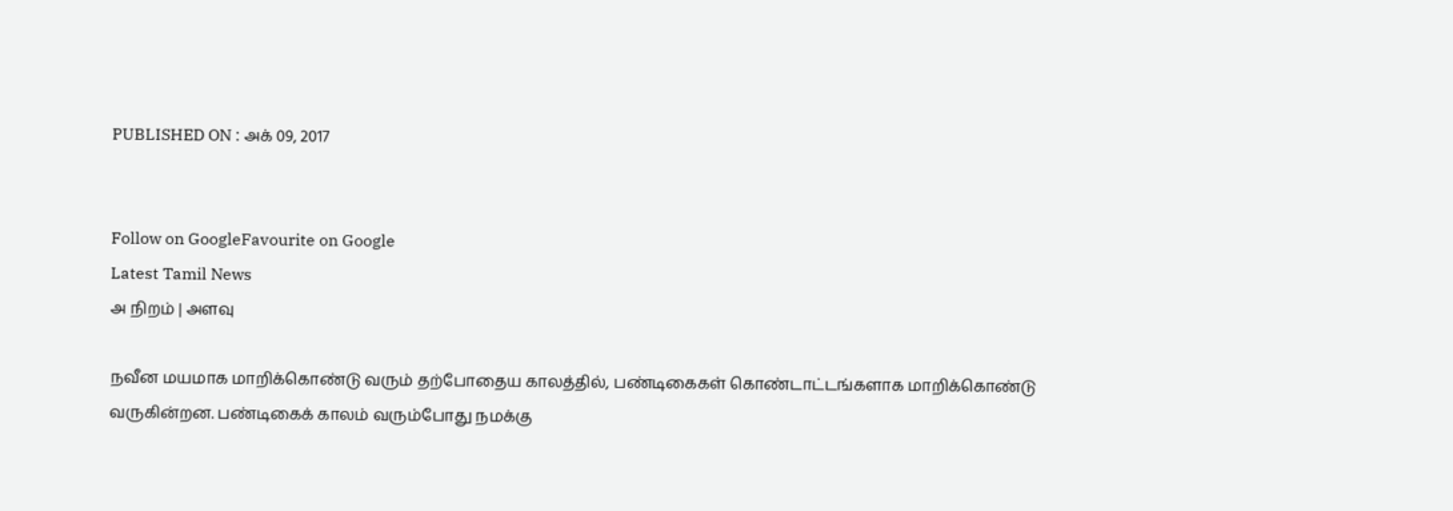PUBLISHED ON : அக் 09, 2017


Follow on GoogleFavourite on Google
Latest Tamil News
அ நிறம் | அளவு

நவீன மயமாக மாறிக்கொண்டு வரும் தற்போதைய காலத்தில், பண்டிகைகள் கொண்டாட்டங்களாக மாறிக்கொண்டு வருகின்றன. பண்டிகைக் காலம் வரும்போது நமக்கு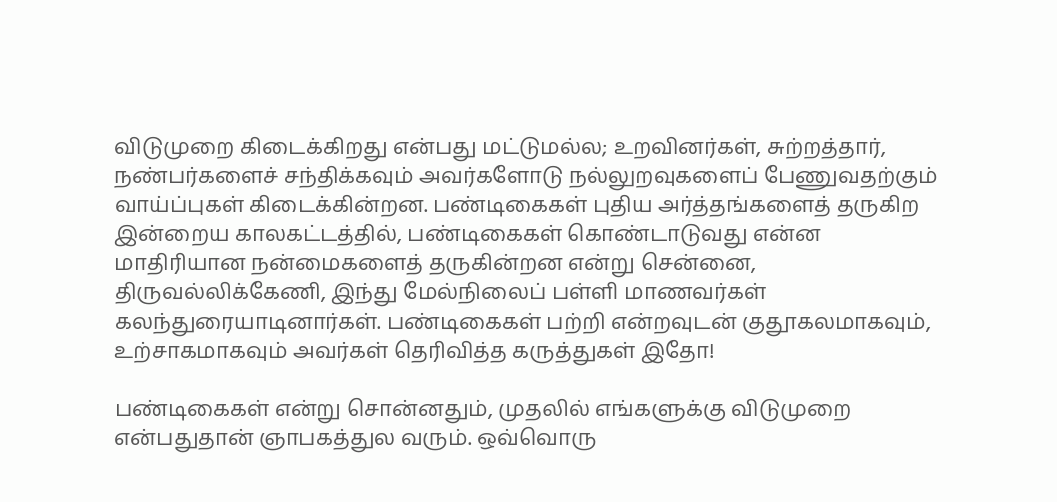விடுமுறை கிடைக்கிறது என்பது மட்டுமல்ல; உறவினர்கள், சுற்றத்தார், நண்பர்களைச் சந்திக்கவும் அவர்களோடு நல்லுறவுகளைப் பேணுவதற்கும் வாய்ப்புகள் கிடைக்கின்றன. பண்டிகைகள் புதிய அர்த்தங்களைத் தருகிற இன்றைய காலகட்டத்தில், பண்டிகைகள் கொண்டாடுவது என்ன மாதிரியான நன்மைகளைத் தருகின்றன என்று சென்னை, திருவல்லிக்கேணி, இந்து மேல்நிலைப் பள்ளி மாணவர்கள் கலந்துரையாடினார்கள். பண்டிகைகள் பற்றி என்றவுடன் குதூகலமாகவும், உற்சாகமாகவும் அவர்கள் தெரிவித்த கருத்துகள் இதோ!

பண்டிகைகள் என்று சொன்னதும், முதலில் எங்களுக்கு விடுமுறை என்பதுதான் ஞாபகத்துல வரும். ஒவ்வொரு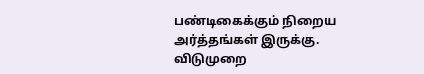பண்டிகைக்கும் நிறைய அர்த்தங்கள் இருக்கு. விடுமுறை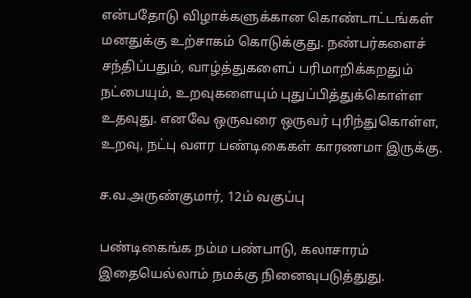என்பதோடு விழாக்களுக்கான கொண்டாட்டங்கள் மனதுக்கு உற்சாகம் கொடுக்குது. நண்பர்களைச் சந்திப்பதும், வாழ்த்துகளைப் பரிமாறிக்கறதும் நட்பையும், உறவுகளையும் புதுப்பித்துக்கொள்ள உதவுது. எனவே ஒருவரை ஒருவர் புரிந்துகொள்ள, உறவு, நட்பு வளர பண்டிகைகள் காரணமா இருக்கு.

ச.வ.அருண்குமார், 12ம் வகுப்பு

பண்டிகைங்க நம்ம பண்பாடு, கலாசாரம் இதையெல்லாம் நமக்கு நினைவுபடுத்துது.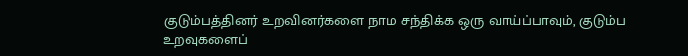குடும்பத்தினர் உறவினர்களை நாம சந்திக்க ஒரு வாய்ப்பாவும், குடும்ப உறவுகளைப்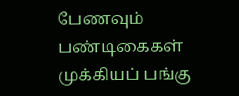பேணவும் பண்டிகைகள் முக்கியப் பங்கு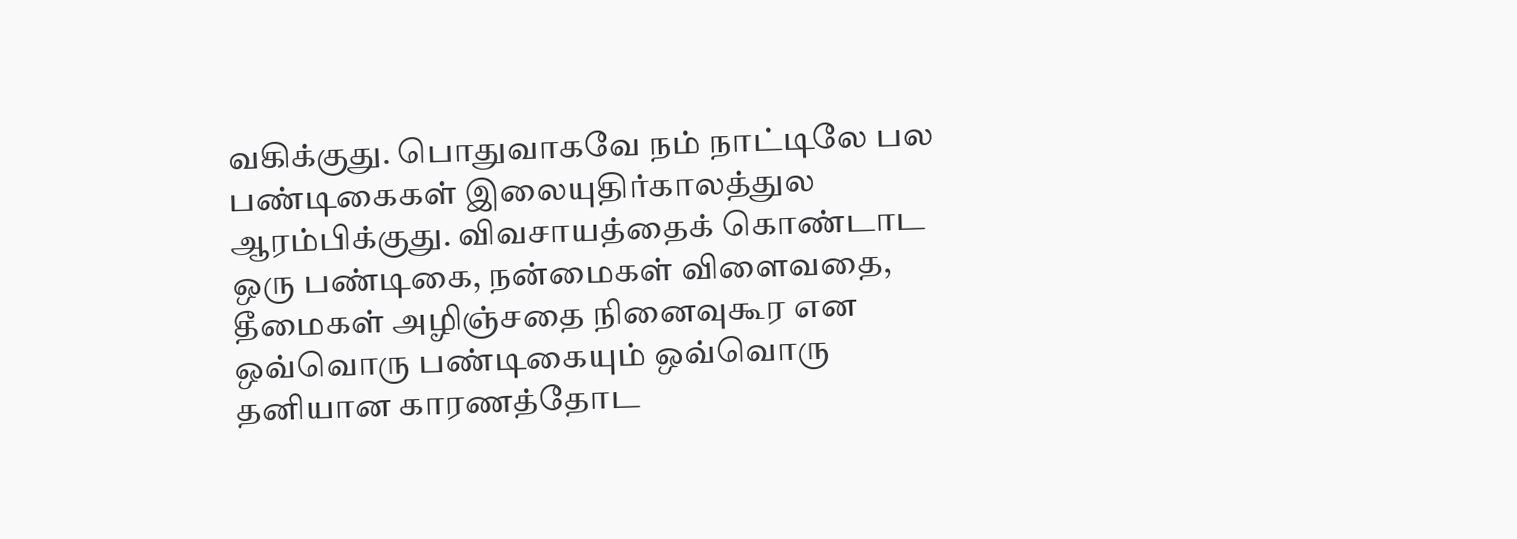வகிக்குது. பொதுவாகவே நம் நாட்டிலே பல பண்டிகைகள் இலையுதிர்காலத்துல ஆரம்பிக்குது. விவசாயத்தைக் கொண்டாட ஒரு பண்டிகை, நன்மைகள் விளைவதை, தீமைகள் அழிஞ்சதை நினைவுகூர என ஒவ்வொரு பண்டிகையும் ஒவ்வொரு தனியான காரணத்தோட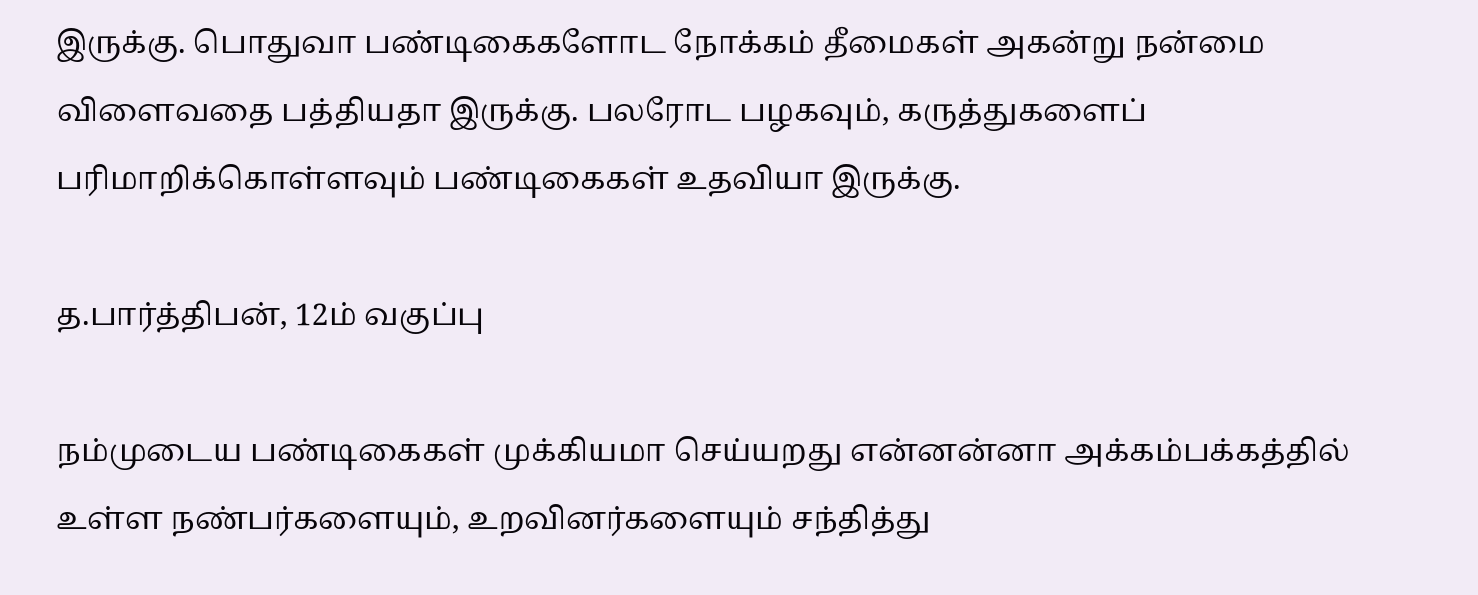இருக்கு. பொதுவா பண்டிகைகளோட நோக்கம் தீமைகள் அகன்று நன்மை விளைவதை பத்தியதா இருக்கு. பலரோட பழகவும், கருத்துகளைப் பரிமாறிக்கொள்ளவும் பண்டிகைகள் உதவியா இருக்கு.

த.பார்த்திபன், 12ம் வகுப்பு

நம்முடைய பண்டிகைகள் முக்கியமா செய்யறது என்னன்னா அக்கம்பக்கத்தில் உள்ள நண்பர்களையும், உறவினர்களையும் சந்தித்து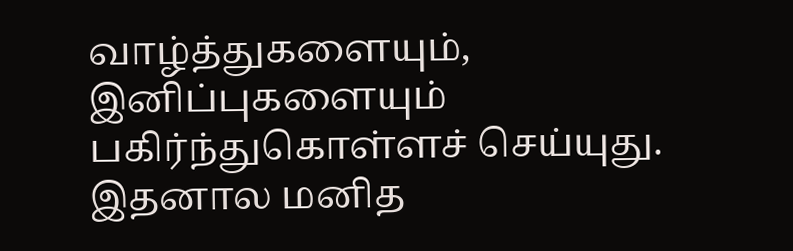வாழ்த்துகளையும், இனிப்புகளையும் பகிர்ந்துகொள்ளச் செய்யுது. இதனால மனித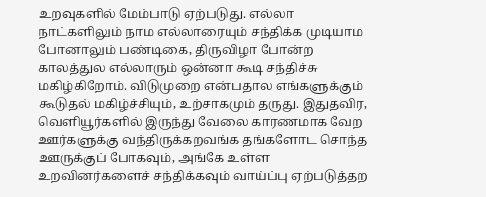உறவுகளில் மேம்பாடு ஏற்படுது. எல்லா நாட்களிலும் நாம எல்லாரையும் சந்திக்க முடியாம போனாலும் பண்டிகை, திருவிழா போன்ற காலத்துல எல்லாரும் ஒன்னா கூடி சந்திச்சு மகிழ்கிறோம். விடுமுறை என்பதால எங்களுக்கும் கூடுதல் மகிழ்ச்சியும், உற்சாகமும் தருது. இதுதவிர, வெளியூர்களில் இருந்து வேலை காரணமாக வேற ஊர்களுக்கு வந்திருக்கறவங்க தங்களோட சொந்த ஊருக்குப் போகவும், அங்கே உள்ள உறவினர்களைச் சந்திக்கவும் வாய்ப்பு ஏற்படுத்தற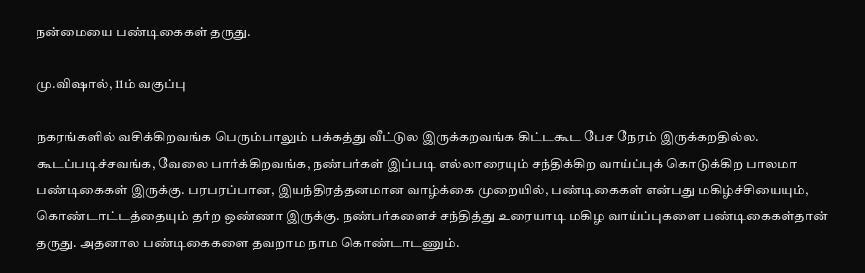நன்மையை பண்டிகைகள் தருது.

மு.விஷால், 11ம் வகுப்பு

நகரங்களில் வசிக்கிறவங்க பெரும்பாலும் பக்கத்து வீட்டுல இருக்கறவங்க கிட்டகூட பேச நேரம் இருக்கறதில்ல. கூடப்படிச்சவங்க, வேலை பார்க்கிறவங்க, நண்பர்கள் இப்படி எல்லாரையும் சந்திக்கிற வாய்ப்புக் கொடுக்கிற பாலமா பண்டிகைகள் இருக்கு. பரபரப்பான, இயந்திரத்தனமான வாழ்க்கை முறையில், பண்டிகைகள் என்பது மகிழ்ச்சியையும், கொண்டாட்டத்தையும் தர்ற ஒண்ணா இருக்கு. நண்பர்களைச் சந்தித்து உரையாடி மகிழ வாய்ப்புகளை பண்டிகைகள்தான் தருது. அதனால பண்டிகைகளை தவறாம நாம கொண்டாடணும்.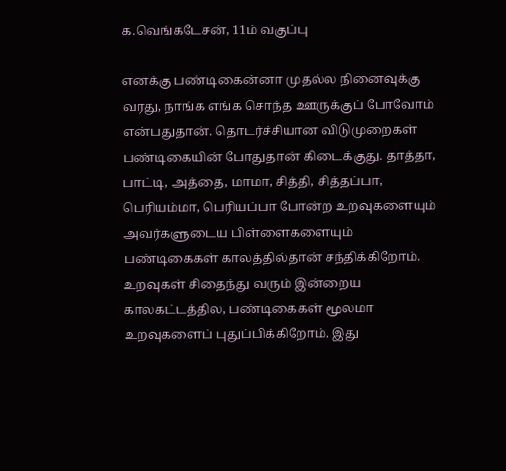க.வெங்கடேசன், 11ம் வகுப்பு

எனக்கு பண்டிகைன்னா முதல்ல நினைவுக்கு வரது, நாங்க எங்க சொந்த ஊருக்குப் போவோம் என்பதுதான். தொடர்ச்சியான விடுமுறைகள் பண்டிகையின் போதுதான் கிடைக்குது. தாத்தா, பாட்டி, அத்தை, மாமா, சித்தி, சித்தப்பா, பெரியம்மா, பெரியப்பா போன்ற உறவுகளையும் அவர்களுடைய பிள்ளைகளையும் பண்டிகைகள் காலத்தில்தான் சந்திக்கிறோம். உறவுகள் சிதைந்து வரும் இன்றைய காலகட்டத்தில, பண்டிகைகள் மூலமா உறவுகளைப் புதுப்பிக்கிறோம். இது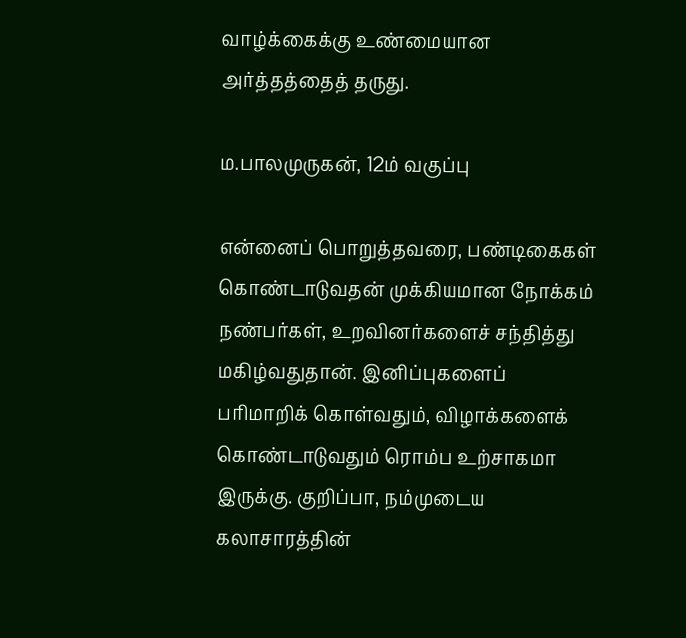வாழ்க்கைக்கு உண்மையான அர்த்தத்தைத் தருது.

ம.பாலமுருகன், 12ம் வகுப்பு

என்னைப் பொறுத்தவரை, பண்டிகைகள் கொண்டாடுவதன் முக்கியமான நோக்கம் நண்பர்கள், உறவினர்களைச் சந்தித்து மகிழ்வதுதான். இனிப்புகளைப் பரிமாறிக் கொள்வதும், விழாக்களைக் கொண்டாடுவதும் ரொம்ப உற்சாகமா இருக்கு. குறிப்பா, நம்முடைய கலாசாரத்தின்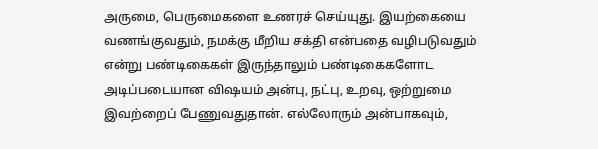அருமை, பெருமைகளை உணரச் செய்யுது. இயற்கையை வணங்குவதும், நமக்கு மீறிய சக்தி என்பதை வழிபடுவதும் என்று பண்டிகைகள் இருந்தாலும் பண்டிகைகளோட அடிப்படையான விஷயம் அன்பு, நட்பு, உறவு, ஒற்றுமை இவற்றைப் பேணுவதுதான். எல்லோரும் அன்பாகவும்,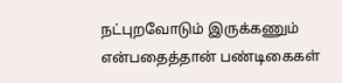நட்புறவோடும் இருக்கணும் என்பதைத்தான் பண்டிகைகள்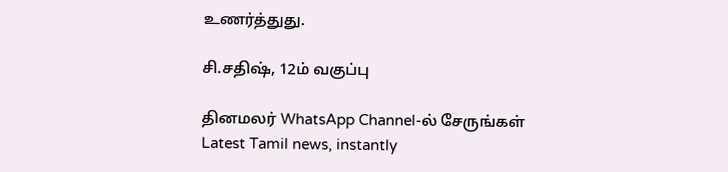உணர்த்துது.

சி.சதிஷ், 12ம் வகுப்பு

தினமலர் WhatsApp Channel-ல் சேருங்கள்
Latest Tamil news, instantly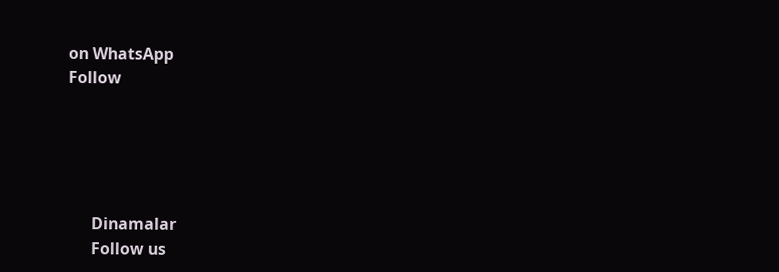on WhatsApp
Follow





      Dinamalar
      Follow us